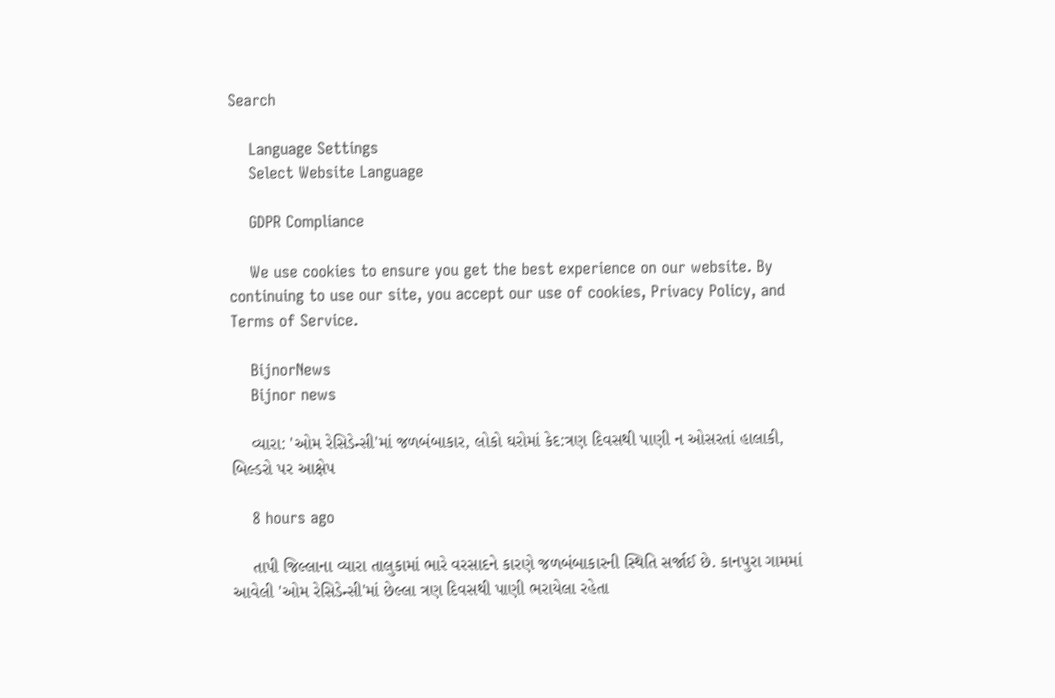Search

    Language Settings
    Select Website Language

    GDPR Compliance

    We use cookies to ensure you get the best experience on our website. By continuing to use our site, you accept our use of cookies, Privacy Policy, and Terms of Service.

    BijnorNews
    Bijnor news

    વ્યારા: 'ઓમ રેસિડેન્સી'માં જળબંબાકાર, લોકો ઘરોમાં કેદ:ત્રણ દિવસથી પાણી ન ઓસરતાં હાલાકી, બિલ્ડરો પર આક્ષેપ

    8 hours ago

    તાપી જિલ્લાના વ્યારા તાલુકામાં ભારે વરસાદને કારણે જળબંબાકારની સ્થિતિ સર્જાઈ છે. કાનપુરા ગામમાં આવેલી 'ઓમ રેસિડેન્સી'માં છેલ્લા ત્રણ દિવસથી પાણી ભરાયેલા રહેતા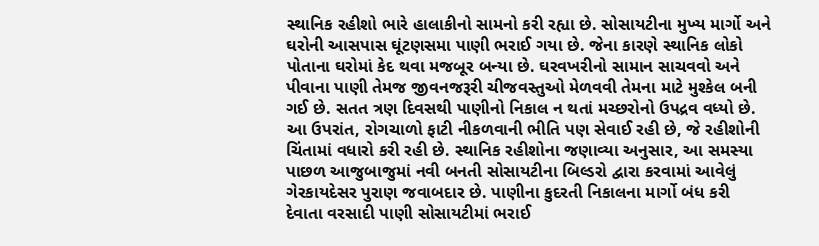સ્થાનિક રહીશો ભારે હાલાકીનો સામનો કરી રહ્યા છે. સોસાયટીના મુખ્ય માર્ગો અને ઘરોની આસપાસ ઘૂંટણસમા પાણી ભરાઈ ગયા છે. જેના કારણે સ્થાનિક લોકો પોતાના ઘરોમાં કેદ થવા મજબૂર બન્યા છે. ઘરવખરીનો સામાન સાચવવો અને પીવાના પાણી તેમજ જીવનજરૂરી ચીજવસ્તુઓ મેળવવી તેમના માટે મુશ્કેલ બની ગઈ છે. સતત ત્રણ દિવસથી પાણીનો નિકાલ ન થતાં મચ્છરોનો ઉપદ્રવ વધ્યો છે. આ ઉપરાંત, રોગચાળો ફાટી નીકળવાની ભીતિ પણ સેવાઈ રહી છે, જે રહીશોની ચિંતામાં વધારો કરી રહી છે. સ્થાનિક રહીશોના જણાવ્યા અનુસાર, આ સમસ્યા પાછળ આજુબાજુમાં નવી બનતી સોસાયટીના બિલ્ડરો દ્વારા કરવામાં આવેલું ગેરકાયદેસર પુરાણ જવાબદાર છે. પાણીના કુદરતી નિકાલના માર્ગો બંધ કરી દેવાતા વરસાદી પાણી સોસાયટીમાં ભરાઈ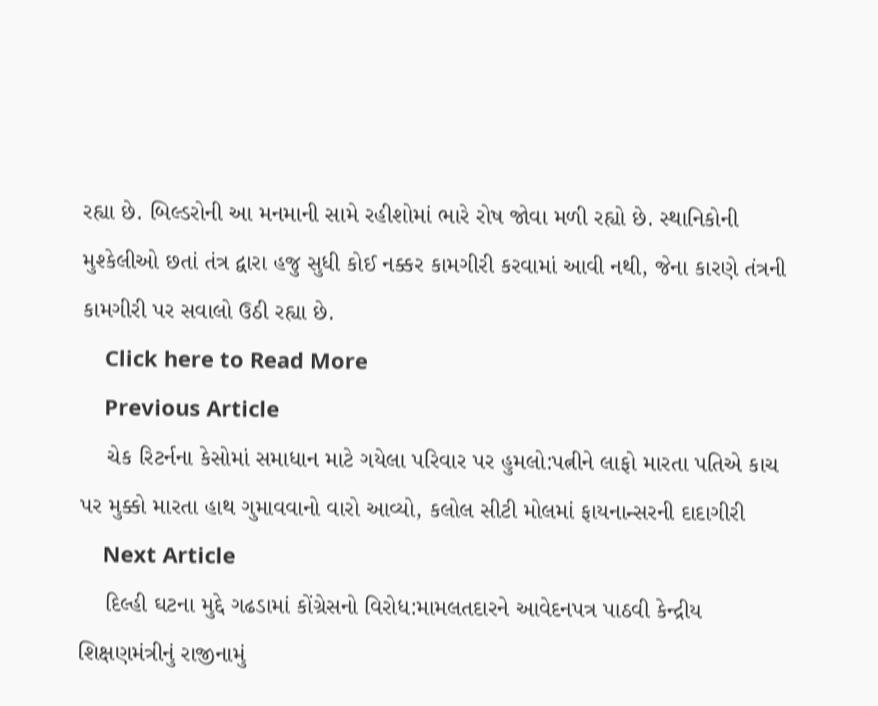રહ્યા છે. બિલ્ડરોની આ મનમાની સામે રહીશોમાં ભારે રોષ જોવા મળી રહ્યો છે. સ્થાનિકોની મુશ્કેલીઓ છતાં તંત્ર દ્વારા હજુ સુધી કોઈ નક્કર કામગીરી કરવામાં આવી નથી, જેના કારણે તંત્રની કામગીરી પર સવાલો ઉઠી રહ્યા છે.
    Click here to Read More
    Previous Article
    ચેક રિટર્નના કેસોમાં સમાધાન માટે ગયેલા પરિવાર પર હુમલો:પત્નીને લાફો મારતા પતિએ કાચ પર મુક્કો મારતા હાથ ગુમાવવાનો વારો આવ્યો, કલોલ સીટી મોલમાં ફાયનાન્સરની દાદાગીરી
    Next Article
    દિલ્હી ઘટના મુદ્દે ગઢડામાં કોંગ્રેસનો વિરોધ:મામલતદારને આવેદનપત્ર પાઠવી કેન્દ્રીય શિક્ષણમંત્રીનું રાજીનામું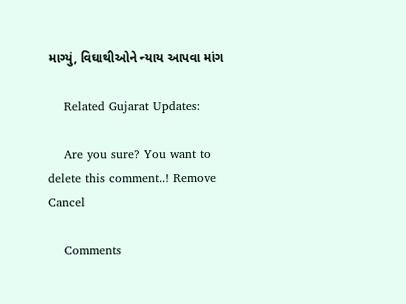માગ્યું, વિઘાથીઓને ન્યાય આપવા માંગ

    Related Gujarat Updates:

    Are you sure? You want to delete this comment..! Remove Cancel

    Comments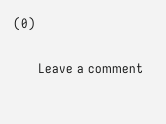(0)

      Leave a comment